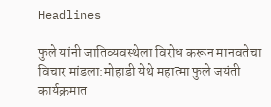Headlines

फुले यांनी जातिव्यवस्थेला विरोध करून मानवतेचा विचार मांडला:मोहाडी येथे महात्मा फुले जयंती कार्यक्रमात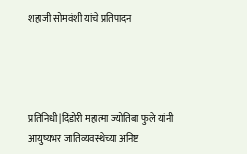शहाजी सोमवंशी यांचे प्रतिपादन




प्रतिनिधी|दिंडोरी महात्मा ज्योतिबा फुले यांनी आयुष्यभर जातिव्यवस्थेच्या अनिष्ट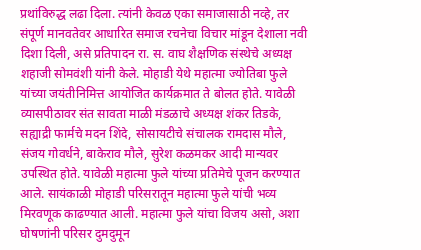प्रथांविरुद्ध लढा दिला. त्यांनी केवळ एका समाजासाठी नव्हे, तर संपूर्ण मानवतेवर आधारित समाज रचनेचा विचार मांडून देशाला नवी दिशा दिली, असे प्रतिपादन रा. स. वाघ शैक्षणिक संस्थेचे अध्यक्ष शहाजी सोमवंशी यांनी केले. मोहाडी येथे महात्मा ज्योतिबा फुले यांच्या जयंतीनिमित्त आयोजित कार्यक्रमात ते बोलत होते. यावेळी व्यासपीठावर संत सावता माळी मंडळाचे अध्यक्ष शंकर तिडके, सह्याद्री फार्मचे मदन शिंदे, सोसायटीचे संचालक रामदास मौले, संजय गोवर्धने, बाकेराव मौले, सुरेश कळमकर आदी मान्यवर उपस्थित होते. यावेळी महात्मा फुले यांच्या प्रतिमेचे पूजन करण्यात आले. सायंकाळी मोहाडी परिसरातून महात्मा फुले यांची भव्य मिरवणूक काढण्यात आली. महात्मा फुले यांचा विजय असो, अशा घोषणांनी परिसर दुमदुमून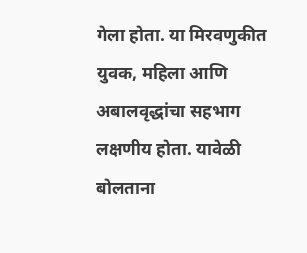गेला होता. या मिरवणुकीत युवक, महिला आणि अबालवृद्धांचा सहभाग लक्षणीय होता. यावेळी बोलताना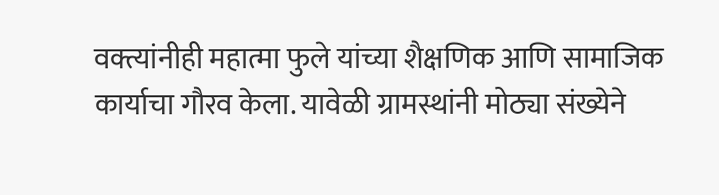वक्त्यांनीही महात्मा फुले यांच्या शैक्षणिक आणि सामाजिक कार्याचा गौरव केला. यावेळी ग्रामस्थांनी मोठ्या संख्येने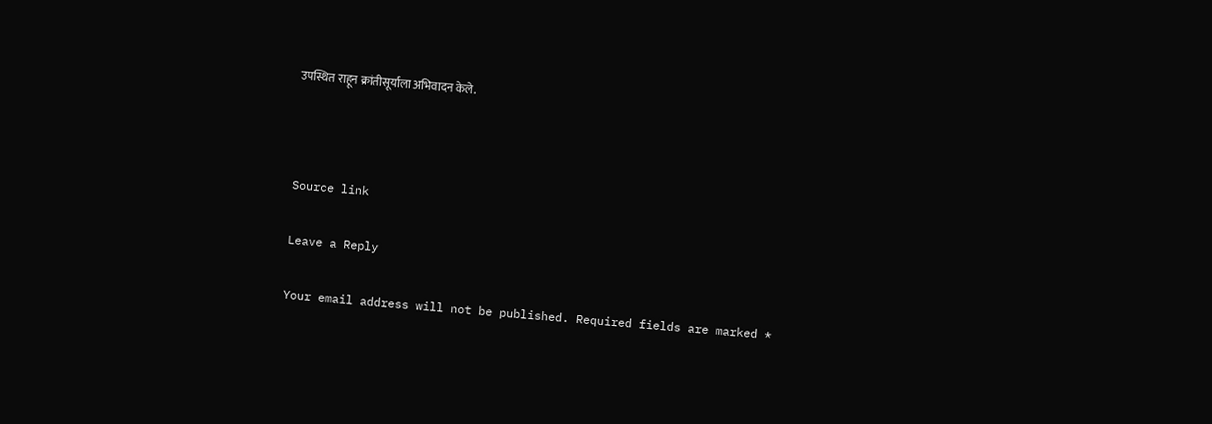उपस्थित राहून क्रांतीसूर्याला अभिवादन केले.



Source link

Leave a Reply

Your email address will not be published. Required fields are marked *